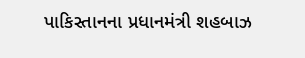પાકિસ્તાનના પ્રધાનમંત્રી શહબાઝ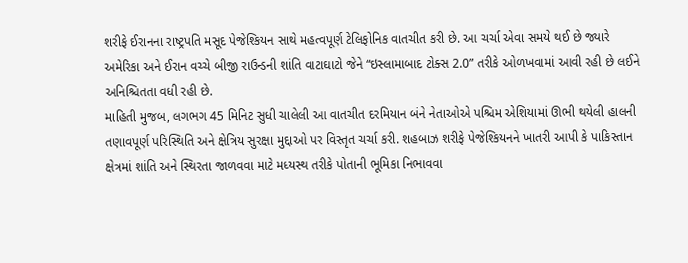શરીફે ઈરાનના રાષ્ટ્રપતિ મસૂદ પેજેશ્કિયન સાથે મહત્વપૂર્ણ ટેલિફોનિક વાતચીત કરી છે. આ ચર્ચા એવા સમયે થઈ છે જ્યારે અમેરિકા અને ઈરાન વચ્ચે બીજી રાઉન્ડની શાંતિ વાટાઘાટો જેને “ઇસ્લામાબાદ ટોક્સ 2.0” તરીકે ઓળખવામાં આવી રહી છે લઈને અનિશ્ચિતતા વધી રહી છે.
માહિતી મુજબ, લગભગ 45 મિનિટ સુધી ચાલેલી આ વાતચીત દરમિયાન બંને નેતાઓએ પશ્ચિમ એશિયામાં ઊભી થયેલી હાલની તણાવપૂર્ણ પરિસ્થિતિ અને ક્ષેત્રિય સુરક્ષા મુદ્દાઓ પર વિસ્તૃત ચર્ચા કરી. શહબાઝ શરીફે પેજેશ્કિયનને ખાતરી આપી કે પાકિસ્તાન ક્ષેત્રમાં શાંતિ અને સ્થિરતા જાળવવા માટે મધ્યસ્થ તરીકે પોતાની ભૂમિકા નિભાવવા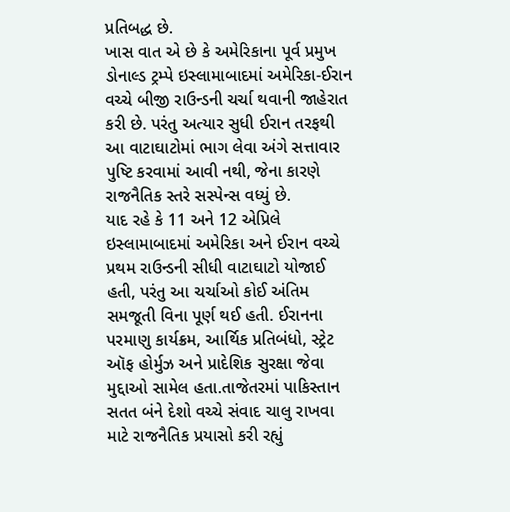પ્રતિબદ્ધ છે.
ખાસ વાત એ છે કે અમેરિકાના પૂર્વ પ્રમુખ ડોનાલ્ડ ટ્રમ્પે ઇસ્લામાબાદમાં અમેરિકા-ઈરાન વચ્ચે બીજી રાઉન્ડની ચર્ચા થવાની જાહેરાત કરી છે. પરંતુ અત્યાર સુધી ઈરાન તરફથી આ વાટાઘાટોમાં ભાગ લેવા અંગે સત્તાવાર પુષ્ટિ કરવામાં આવી નથી, જેના કારણે રાજનૈતિક સ્તરે સસ્પેન્સ વધ્યું છે.
યાદ રહે કે 11 અને 12 એપ્રિલે ઇસ્લામાબાદમાં અમેરિકા અને ઈરાન વચ્ચે પ્રથમ રાઉન્ડની સીધી વાટાઘાટો યોજાઈ હતી, પરંતુ આ ચર્ચાઓ કોઈ અંતિમ સમજૂતી વિના પૂર્ણ થઈ હતી. ઈરાનના પરમાણુ કાર્યક્રમ, આર્થિક પ્રતિબંધો, સ્ટ્રેટ ઑફ હોર્મુઝ અને પ્રાદેશિક સુરક્ષા જેવા મુદ્દાઓ સામેલ હતા.તાજેતરમાં પાકિસ્તાન સતત બંને દેશો વચ્ચે સંવાદ ચાલુ રાખવા માટે રાજનૈતિક પ્રયાસો કરી રહ્યું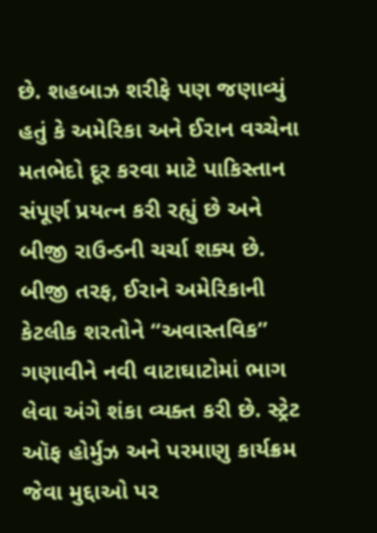છે. શહબાઝ શરીફે પણ જણાવ્યું હતું કે અમેરિકા અને ઈરાન વચ્ચેના મતભેદો દૂર કરવા માટે પાકિસ્તાન સંપૂર્ણ પ્રયત્ન કરી રહ્યું છે અને બીજી રાઉન્ડની ચર્ચા શક્ય છે.
બીજી તરફ, ઈરાને અમેરિકાની કેટલીક શરતોને “અવાસ્તવિક” ગણાવીને નવી વાટાઘાટોમાં ભાગ લેવા અંગે શંકા વ્યક્ત કરી છે. સ્ટ્રેટ ઑફ હોર્મુઝ અને પરમાણુ કાર્યક્રમ જેવા મુદ્દાઓ પર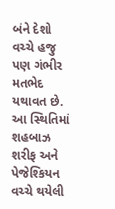બંને દેશો વચ્ચે હજુ પણ ગંભીર મતભેદ યથાવત છે.
આ સ્થિતિમાં શહબાઝ શરીફ અને પેજેશ્કિયન વચ્ચે થયેલી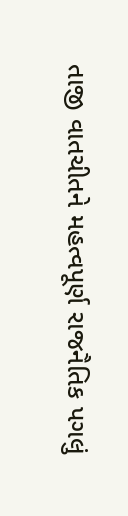તાજી વાતચીતને મહત્વપૂર્ણ રાજનૈતિક પગલું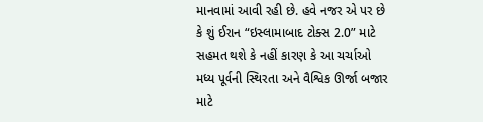માનવામાં આવી રહી છે. હવે નજર એ પર છે કે શું ઈરાન “ઇસ્લામાબાદ ટોક્સ 2.0” માટે સહમત થશે કે નહીં કારણ કે આ ચર્ચાઓ મધ્ય પૂર્વની સ્થિરતા અને વૈશ્વિક ઊર્જા બજાર માટે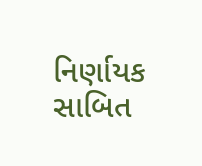નિર્ણાયક સાબિત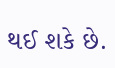થઈ શકે છે.